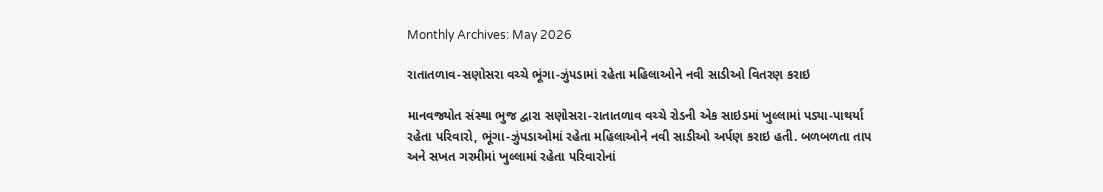Monthly Archives: May 2026

રાતાતળાવ-સણોસરા વચ્ચે ભૂંગા-ઝુંપડામાં રહેતા મહિલાઓને નવી સાડીઓ વિતરણ કરાઇ

માનવજ્યોત સંસ્થા ભુજ દ્વારા સણોસરા-રાતાતળાવ વચ્ચે રોડની એક સાઇડમાં ખુલ્લામાં પડ્યા-પાથર્યા રહેતા પરિવારો, ભૂંગા-ઝુંપડાઓમાં રહેતા મહિલાઓને નવી સાડીઓ અર્પણ કરાઇ હતી. બળબળતા તાપ અને સખત ગરમીમાં ખુલ્લામાં રહેતા પરિવારોનાં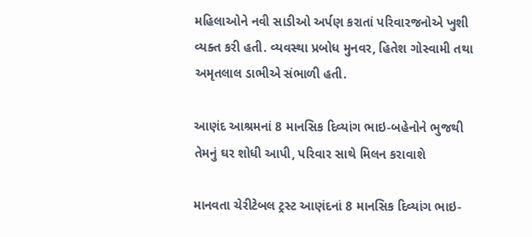મહિલાઓને નવી સાડીઓ અર્પણ કરાતાં પરિવારજનોએ ખુશી વ્યક્ત કરી હતી. વ્યવસ્થા પ્રબોધ મુનવર, હિતેશ ગોસ્વામી તથા અમૃતલાલ ડાભીએ સંભાળી હતી.

આણંદ આશ્રમનાં 8 માનસિક દિવ્યાંગ ભાઇ-બહેનોને ભુજથી તેમનું ઘર શોધી આપી, પરિવાર સાથે મિલન કરાવાશે

માનવતા ચેરીટેબલ ટ્રસ્ટ આણંદનાં 8 માનસિક દિવ્યાંગ ભાઇ-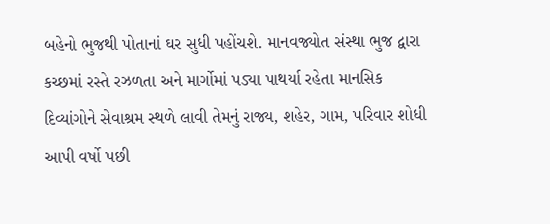બહેનો ભુજથી પોતાનાં ઘર સુધી પહોંચશે. માનવજ્યોત સંસ્થા ભુજ દ્વારા કચ્છમાં રસ્તે રઝળતા અને માર્ગોમાં પડ્યા પાથર્યા રહેતા માનસિક દિવ્યાંગોને સેવાશ્રમ સ્થળે લાવી તેમનું રાજ્ય, શહેર, ગામ, પરિવાર શોધી આપી વર્ષો પછી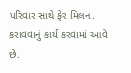પરિવાર સાથે ફેર મિલન. કરાવવાનું કાર્ય કરવામાં આવે છે.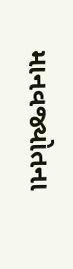માનવજ્યોતના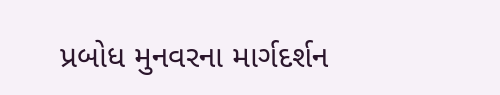પ્રબોધ મુનવરના માર્ગદર્શન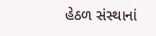હેઠળ સંસ્થાનાં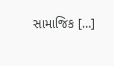સામાજિક […]